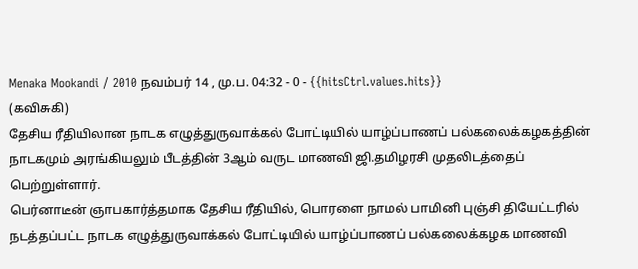Menaka Mookandi / 2010 நவம்பர் 14 , மு.ப. 04:32 - 0 - {{hitsCtrl.values.hits}}
(கவிசுகி)
தேசிய ரீதியிலான நாடக எழுத்துருவாக்கல் போட்டியில் யாழ்ப்பாணப் பல்கலைக்கழகத்தின் நாடகமும் அரங்கியலும் பீடத்தின் 3ஆம் வருட மாணவி ஜி.தமிழரசி முதலிடத்தைப் பெற்றுள்ளார்.
பெர்னாடீன் ஞாபகார்த்தமாக தேசிய ரீதியில், பொரளை நாமல் பாமினி புஞ்சி தியேட்டரில் நடத்தப்பட்ட நாடக எழுத்துருவாக்கல் போட்டியில் யாழ்ப்பாணப் பல்கலைக்கழக மாணவி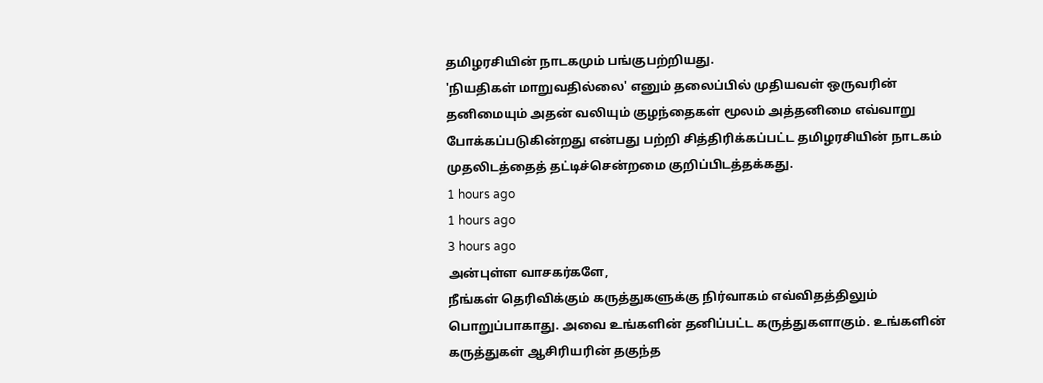தமிழரசியின் நாடகமும் பங்குபற்றியது.
'நியதிகள் மாறுவதில்லை' எனும் தலைப்பில் முதியவள் ஒருவரின் தனிமையும் அதன் வலியும் குழந்தைகள் மூலம் அத்தனிமை எவ்வாறு போக்கப்படுகின்றது என்பது பற்றி சித்திரிக்கப்பட்ட தமிழரசியின் நாடகம் முதலிடத்தைத் தட்டிச்சென்றமை குறிப்பிடத்தக்கது.
1 hours ago
1 hours ago
3 hours ago
அன்புள்ள வாசகர்களே,
நீங்கள் தெரிவிக்கும் கருத்துகளுக்கு நிர்வாகம் எவ்விதத்திலும் பொறுப்பாகாது. அவை உங்களின் தனிப்பட்ட கருத்துகளாகும். உங்களின் கருத்துகள் ஆசிரியரின் தகுந்த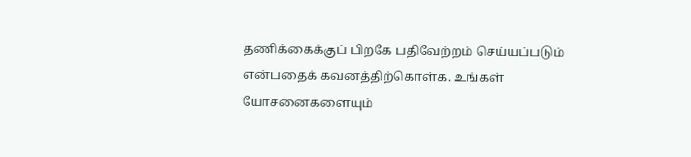தணிக்கைக்குப் பிறகே பதிவேற்றம் செய்யப்படும் என்பதைக் கவனத்திற்கொள்க. உங்கள் யோசனைகளையும்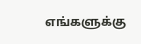எங்களுக்கு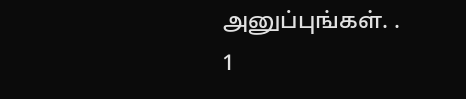அனுப்புங்கள். .
1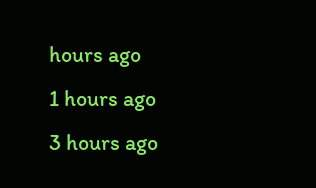hours ago
1 hours ago
3 hours ago